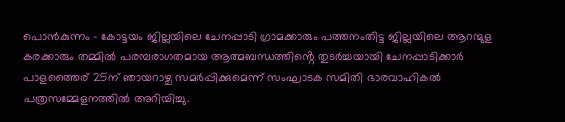പൊൻകുന്നം – കോട്ടയം ജില്ലയിലെ ചേനപ്പാടി ഗ്രാമക്കാരും പത്തനംതിട്ട ജില്ലയിലെ ആറന്മുള കരക്കാരും തമ്മിൽ പരമ്പരാഗതമായ ആത്മബന്ധത്തിൻ്റെ തുടർച്ചയായി ചേനപ്പാടിക്കാർ പാളത്തൈര് 25ന് ഞായറാഴ്ച സമർപ്പിക്കുമെന്ന് സംഘാടക സമിതി ഭാരവാഹികൽ പത്രസമ്മേളനത്തിൽ അറിയിച്ചു.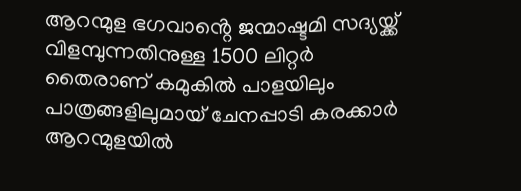ആറന്മുള ഭഗവാൻ്റെ ജന്മാഷ്ടമി സദ്യയ്ക്ക് വിളമ്പുന്നതിനുള്ള 1500 ലിറ്റർ തൈരാണ് കമുകിൽ പാളയിലും പാത്രങ്ങളിലുമായ് ചേനപ്പാടി കരക്കാർ ആറന്മുളയിൽ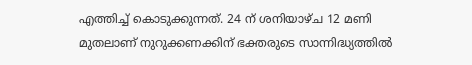എത്തിച്ച് കൊടുക്കുന്നത്. 24 ന് ശനിയാഴ്ച 12 മണി മുതലാണ് നുറുക്കണക്കിന് ഭക്തരുടെ സാന്നിദ്ധ്യത്തിൽ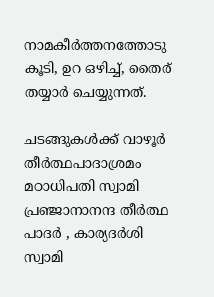നാമകീർത്തനത്തോടു കൂടി, ഉറ ഒഴിച്ച്, തൈര് തയ്യാർ ചെയ്യുന്നത്.

ചടങ്ങുകൾക്ക് വാഴൂർ തീർത്ഥപാദാശ്രമം മഠാധിപതി സ്വാമി പ്രഞ്ജാനാനന്ദ തീർത്ഥ പാദർ , കാര്യദർശി സ്വാമി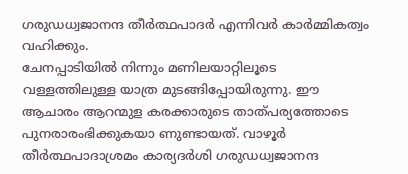ഗരുഡധ്വജാനന്ദ തീർത്ഥപാദർ എന്നിവർ കാർമ്മികത്വം വഹിക്കും.
ചേനപ്പാടിയിൽ നിന്നും മണിലയാറ്റിലൂടെ വള്ളത്തിലുള്ള യാത്ര മുടങ്ങിപ്പോയിരുന്നു. ഈ ആചാരം ആറന്മുള കരക്കാരുടെ താത്പര്യത്തോടെ പുനരാരംഭിക്കുകയാ ണുണ്ടായത്. വാഴൂർ തീർത്ഥപാദാശ്രമം കാര്യദർശി ഗരുഡധ്വജാനന്ദ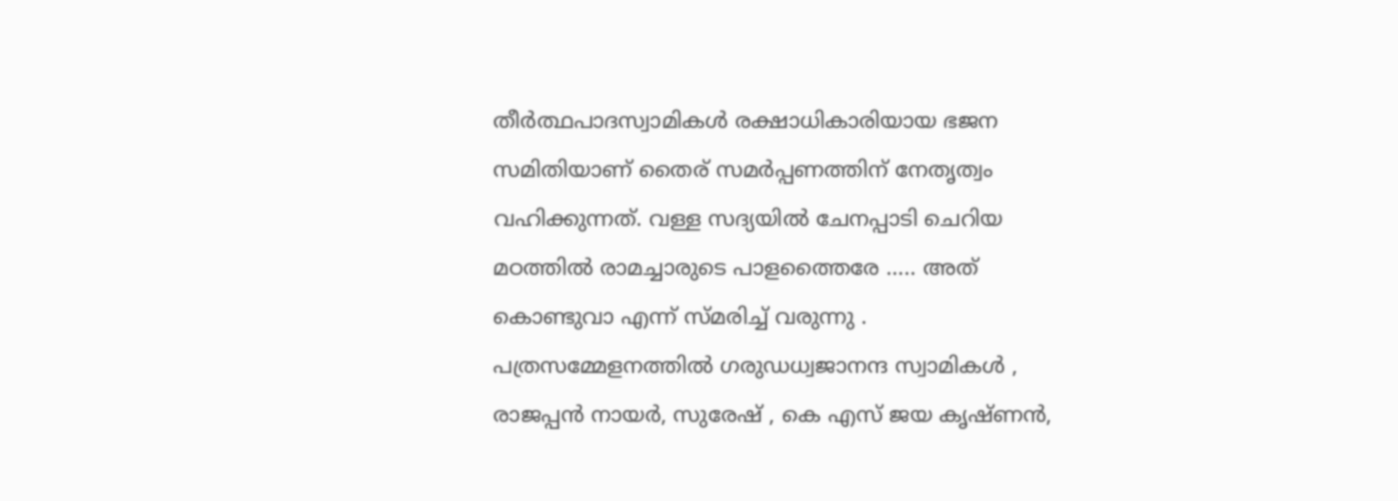തീർത്ഥപാദസ്വാമികൾ രക്ഷാധികാരിയായ ഭജന സമിതിയാണ് തൈര് സമർപ്പണത്തിന് നേതൃത്വം വഹിക്കുന്നത്. വള്ള സദ്യയിൽ ചേനപ്പാടി ചെറിയ മഠത്തിൽ രാമച്ചാരുടെ പാളത്തൈരേ ….. അത് കൊണ്ടുവാ എന്ന് സ്മരിച്ച് വരുന്നു .
പത്രസമ്മേളനത്തിൽ ഗരുഡധ്വജാനന്ദ സ്വാമികൾ , രാജപ്പൻ നായർ, സുരേഷ് , കെ എസ് ജയ കൃഷ്ണൻ,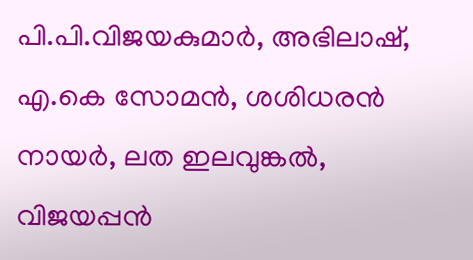പി.പി.വിജയകുമാർ, അഭിലാഷ്, എ.കെ സോമൻ, ശശിധരൻ നായർ, ലത ഇലവുങ്കൽ, വിജയപ്പൻ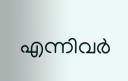എന്നിവർ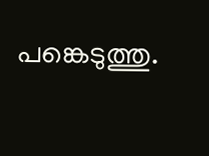പങ്കെടുത്തു.